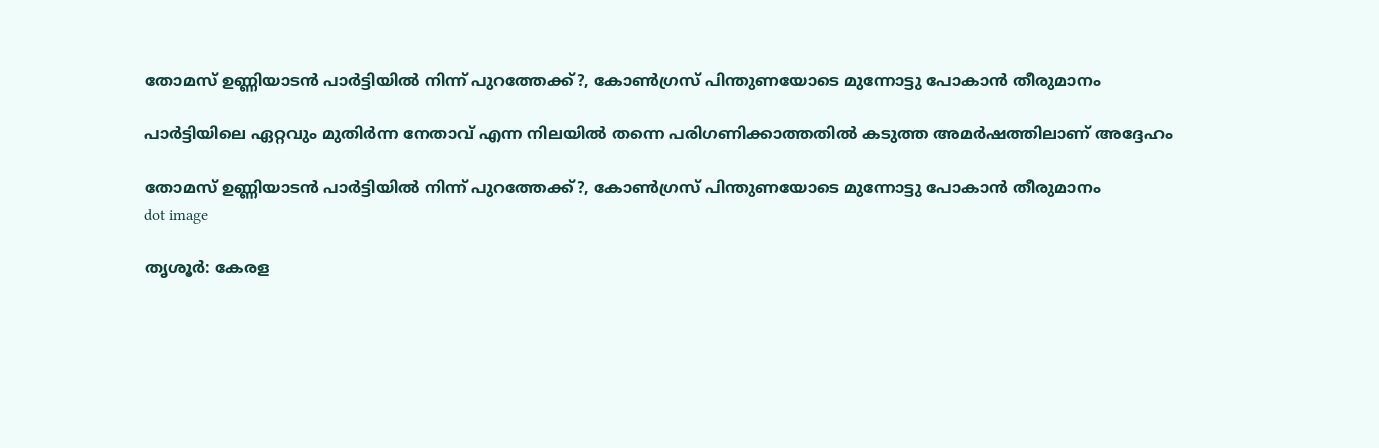തോമസ് ഉണ്ണിയാടൻ പാർട്ടിയിൽ നിന്ന് പുറത്തേക്ക്?, കോൺഗ്രസ് പിന്തുണയോടെ മുന്നോട്ടു പോകാൻ തീരുമാനം

പാര്‍ട്ടിയിലെ ഏറ്റവും മുതിര്‍ന്ന നേതാവ് എന്ന നിലയില്‍ തന്നെ പരിഗണിക്കാത്തതില്‍ കടുത്ത അമര്‍ഷത്തിലാണ് അദ്ദേഹം

തോമസ് ഉണ്ണിയാടൻ പാർട്ടിയിൽ നിന്ന് പുറത്തേക്ക്?, കോൺഗ്രസ് പിന്തുണയോടെ മുന്നോട്ടു പോകാൻ തീരുമാനം
dot image

തൃശൂര്‍: കേരള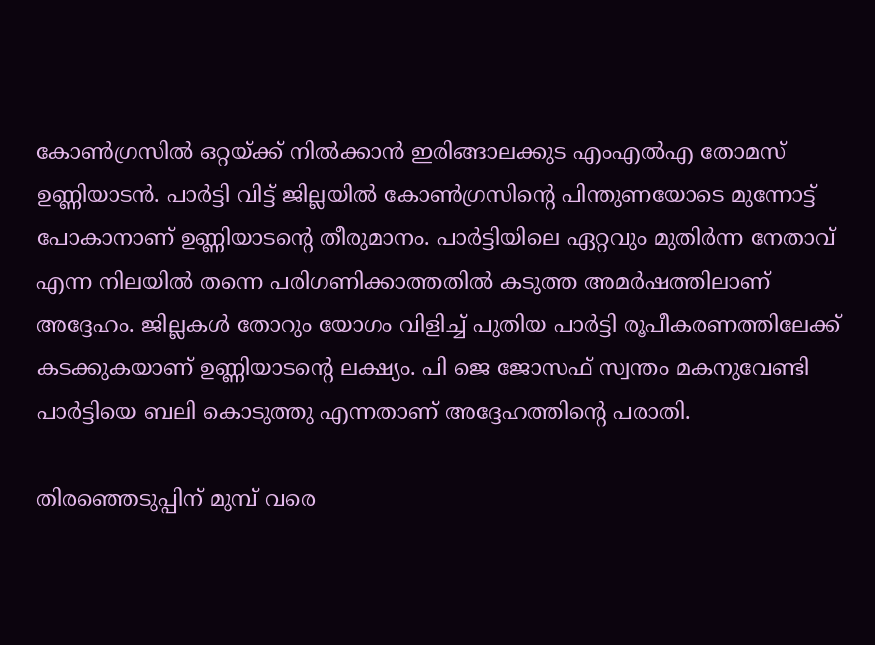കോണ്‍ഗ്രസില്‍ ഒറ്റയ്ക്ക് നില്‍ക്കാന്‍ ഇരിങ്ങാലക്കുട എംഎല്‍എ തോമസ് ഉണ്ണിയാടന്‍. പാര്‍ട്ടി വിട്ട് ജില്ലയില്‍ കോണ്‍ഗ്രസിന്റെ പിന്തുണയോടെ മുന്നോട്ട് പോകാനാണ് ഉണ്ണിയാടന്റെ തീരുമാനം. പാര്‍ട്ടിയിലെ ഏറ്റവും മുതിര്‍ന്ന നേതാവ് എന്ന നിലയില്‍ തന്നെ പരിഗണിക്കാത്തതില്‍ കടുത്ത അമര്‍ഷത്തിലാണ് അദ്ദേഹം. ജില്ലകള്‍ തോറും യോഗം വിളിച്ച് പുതിയ പാര്‍ട്ടി രൂപീകരണത്തിലേക്ക് കടക്കുകയാണ് ഉണ്ണിയാടന്റെ ലക്ഷ്യം. പി ജെ ജോസഫ് സ്വന്തം മകനുവേണ്ടി പാര്‍ട്ടിയെ ബലി കൊടുത്തു എന്നതാണ് അദ്ദേഹത്തിന്റെ പരാതി.

തിരഞ്ഞെടുപ്പിന് മുമ്പ് വരെ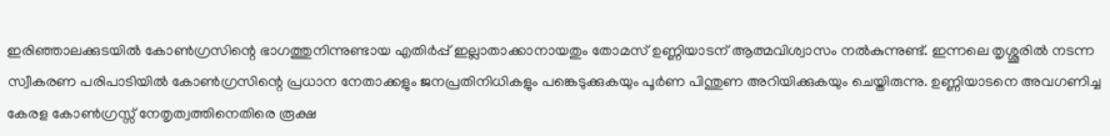ഇരിഞ്ഞാലക്കുടയില്‍ കോണ്‍ഗ്രസിന്റെ ഭാഗത്തുനിന്നുണ്ടായ എതിര്‍പ്പ് ഇല്ലാതാക്കാനായതും തോമസ് ഉണ്ണിയാടന് ആത്മവിശ്വാസം നല്‍കുന്നുണ്ട്. ഇന്നലെ തൃശ്ശൂരില്‍ നടന്ന സ്വീകരണ പരിപാടിയില്‍ കോണ്‍ഗ്രസിന്റെ പ്രധാന നേതാക്കളും ജനപ്രതിനിധികളും പങ്കെടുക്കുകയും പൂര്‍ണ പിന്തുണ അറിയിക്കുകയും ചെയ്തിരുന്നു. ഉണ്ണിയാടനെ അവഗണിച്ച കേരള കോണ്‍ഗ്രസ്സ് നേതൃത്വത്തിനെതിരെ രൂക്ഷ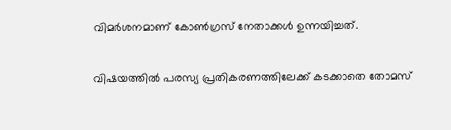വിമര്‍ശനമാണ് കോണ്‍ഗ്രസ് നേതാക്കള്‍ ഉന്നയിച്ചത്.

വിഷയത്തില്‍ പരസ്യ പ്രതികരണത്തിലേക്ക് കടക്കാതെ തോമസ്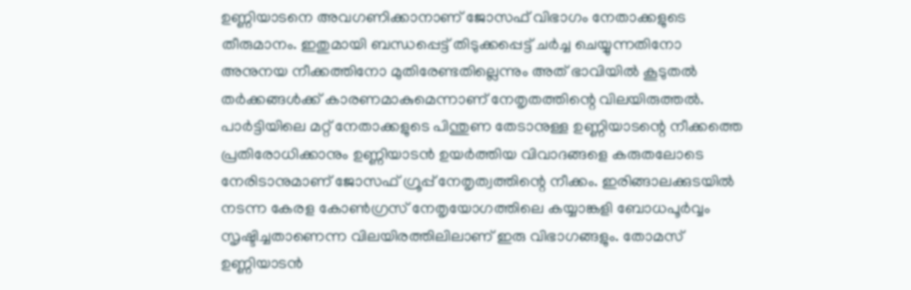ഉണ്ണിയാടനെ അവഗണിക്കാനാണ് ജോസഫ് വിഭാഗം നേതാക്കളുടെ തീരുമാനം. ഇതുമായി ബന്ധപ്പെട്ട് തിടുക്കപ്പെട്ട് ചര്‍ച്ച ചെയ്യുന്നതിനോ അനുനയ നീക്കത്തിനോ മുതിരേണ്ടതില്ലെന്നും അത് ഭാവിയില്‍ കൂടുതല്‍ തര്‍ക്കങ്ങള്‍ക്ക് കാരണമാകുമെന്നാണ് നേതൃതത്തിന്റെ വിലയിരുത്തല്‍. പാര്‍ട്ടിയിലെ മറ്റ് നേതാക്കളുടെ പിന്തുണ തേടാനുള്ള ഉണ്ണിയാടന്റെ നീക്കത്തെ പ്രതിരോധിക്കാനും ഉണ്ണിയാടന്‍ ഉയര്‍ത്തിയ വിവാദങ്ങളെ കരുതലോടെ നേരിടാനുമാണ് ജോസഫ് ഗ്രൂപ്പ് നേതൃത്വത്തിന്റെ നീക്കം. ഇരിങ്ങാലക്കുടയില്‍ നടന്ന കേരള കോണ്‍ഗ്രസ് നേതൃയോഗത്തിലെ കയ്യാങ്കളി ബോധപൂര്‍വ്വം സൃഷ്ടിച്ചതാണെന്ന വിലയിരത്തിലിലാണ് ഇരു വിഭാഗങ്ങളും. തോമസ് ഉണ്ണിയാടന്‍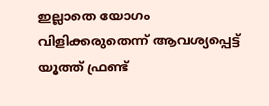ഇല്ലാതെ യോഗം വിളിക്കരുതെന്ന് ആവശ്യപ്പെട്ട് യൂത്ത് ഫ്രണ്ട്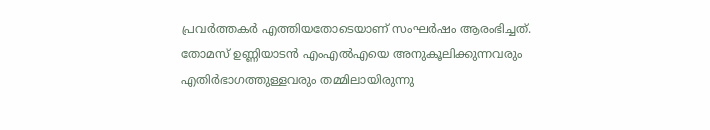പ്രവര്‍ത്തകര്‍ എത്തിയതോടെയാണ് സംഘര്‍ഷം ആരംഭിച്ചത്. തോമസ് ഉണ്ണിയാടന്‍ എംഎല്‍എയെ അനുകൂലിക്കുന്നവരും എതിര്‍ഭാഗത്തുള്ളവരും തമ്മിലായിരുന്നു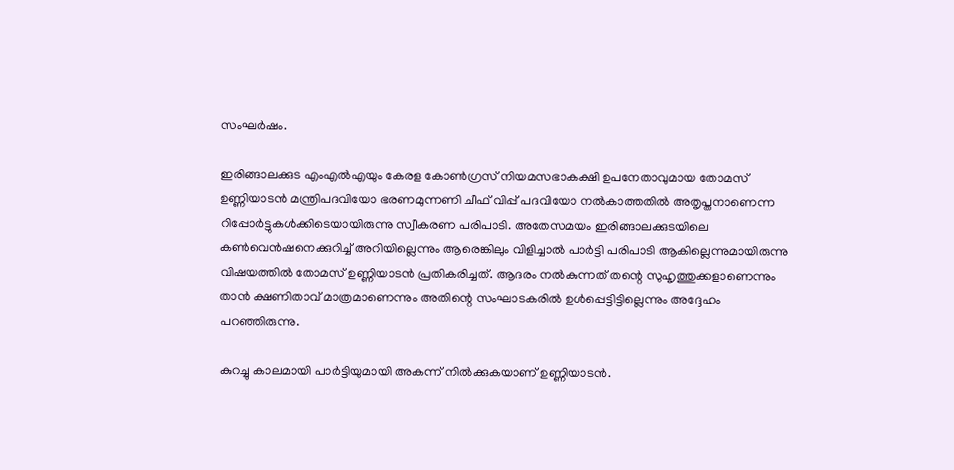സംഘര്‍ഷം.

ഇരിങ്ങാലക്കുട എംഎല്‍എയും കേരള കോണ്‍ഗ്രസ് നിയമസഭാകക്ഷി ഉപനേതാവുമായ തോമസ് ഉണ്ണിയാടന്‍ മന്ത്രിപദവിയോ ഭരണമുന്നണി ചീഫ് വിപ്പ് പദവിയോ നല്‍കാത്തതില്‍ അതൃപ്തനാണെന്ന റിപ്പോര്‍ട്ടുകള്‍ക്കിടെയായിരുന്നു സ്വീകരണ പരിപാടി. അതേസമയം ഇരിങ്ങാലക്കുടയിലെ കണ്‍വെന്‍ഷനെക്കുറിച്ച് അറിയില്ലെന്നും ആരെങ്കിലും വിളിച്ചാല്‍ പാര്‍ട്ടി പരിപാടി ആകില്ലെന്നുമായിരുന്നു വിഷയത്തില്‍ തോമസ് ഉണ്ണിയാടന്‍ പ്രതികരിച്ചത്. ആദരം നല്‍കുന്നത് തന്റെ സുഹൃത്തുക്കളാണെന്നും താന്‍ ക്ഷണിതാവ് മാത്രമാണെന്നും അതിന്റെ സംഘാടകരില്‍ ഉള്‍പ്പെട്ടിട്ടില്ലെന്നും അദ്ദേഹം പറഞ്ഞിരുന്നു.

കുറച്ചു കാലമായി പാര്‍ട്ടിയുമായി അകന്ന് നില്‍ക്കുകയാണ് ഉണ്ണിയാടന്‍.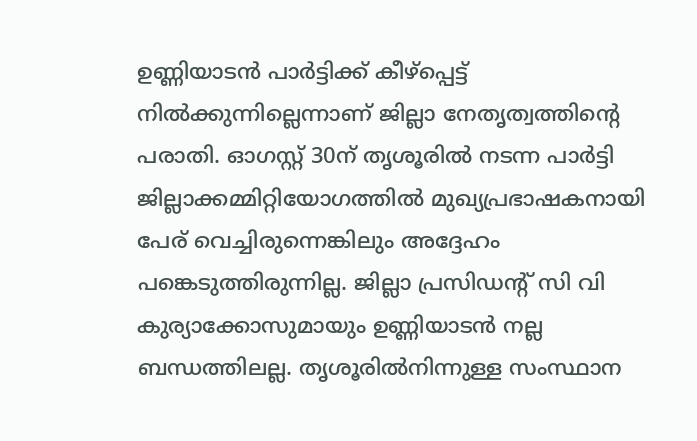ഉണ്ണിയാടന്‍ പാര്‍ട്ടിക്ക് കീഴ്പ്പെട്ട് നില്‍ക്കുന്നില്ലെന്നാണ് ജില്ലാ നേതൃത്വത്തിന്റെ പരാതി. ഓഗസ്റ്റ് 30ന് തൃശൂരില്‍ നടന്ന പാര്‍ട്ടി ജില്ലാക്കമ്മിറ്റിയോഗത്തില്‍ മുഖ്യപ്രഭാഷകനായി പേര് വെച്ചിരുന്നെങ്കിലും അദ്ദേഹം പങ്കെടുത്തിരുന്നില്ല. ജില്ലാ പ്രസിഡന്റ് സി വി കുര്യാക്കോസുമായും ഉണ്ണിയാടന്‍ നല്ല ബന്ധത്തിലല്ല. തൃശൂരില്‍നിന്നുള്ള സംസ്ഥാന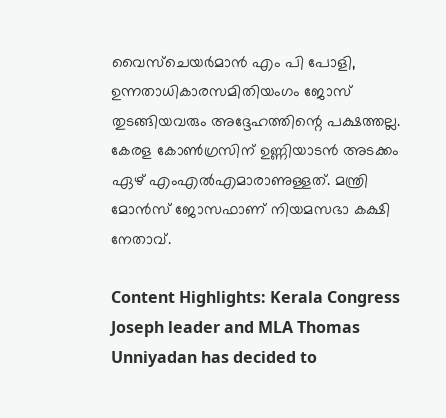വൈസ്ചെയര്‍മാന്‍ എം പി പോളി, ഉന്നതാധികാരസമിതിയംഗം ജോസ് തുടങ്ങിയവരും അദ്ദേഹത്തിന്റെ പക്ഷത്തല്ല. കേരള കോണ്‍ഗ്രസിന് ഉണ്ണിയാടന്‍ അടക്കം ഏഴ് എംഎല്‍എമാരാണുള്ളത്. മന്ത്രി മോന്‍സ് ജോസഫാണ് നിയമസഭാ കക്ഷി നേതാവ്.

Content Highlights: Kerala Congress Joseph leader and MLA Thomas Unniyadan has decided to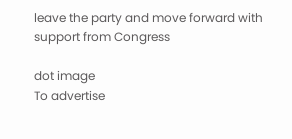leave the party and move forward with support from Congress

dot image
To advertise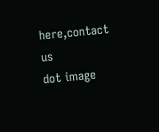here,contact us
dot image